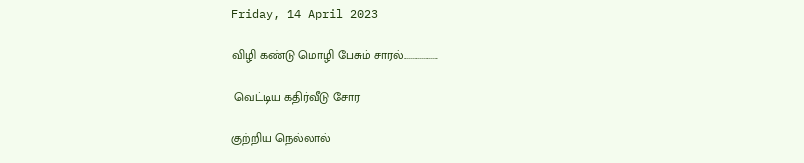Friday, 14 April 2023

விழி கண்டு மொழி பேசும் சாரல்...................

 வெட்டிய கதிர்வீடு சோர

குற்றிய நெல்லால்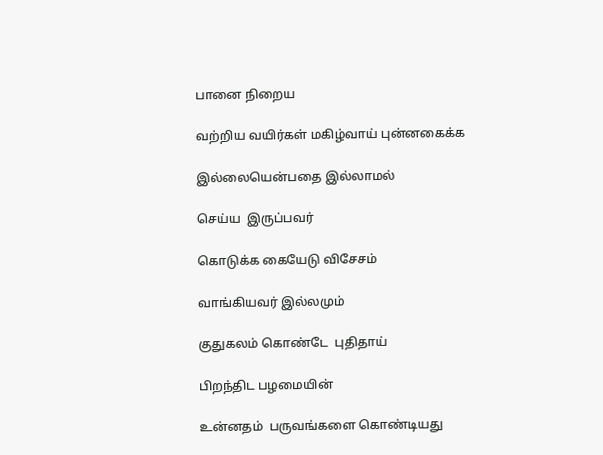பானை நிறைய

வற்றிய வயிர்கள் மகிழ்வாய் புன்னகைக்க

இல்லையென்பதை இல்லாமல்

செய்ய  இருப்பவர்

கொடுக்க கையேடு விசேசம்

வாங்கியவர் இல்லமும்

குதுகலம் கொண்டே  புதிதாய்

பிறந்திட பழமையின்

உன்னதம்  பருவங்களை கொண்டியது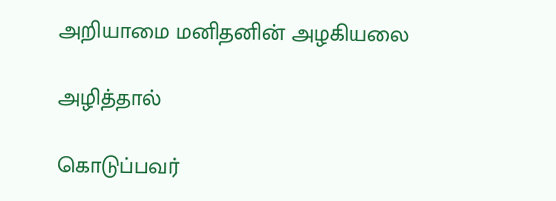அறியாமை மனிதனின் அழகியலை

அழித்தால்

கொடுப்பவர்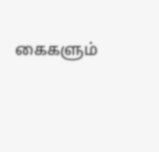கைகளும்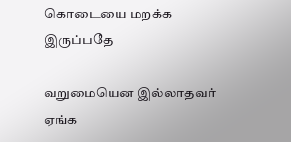கொடையை மறக்க  இருப்பதே

வறுமையென இல்லாதவர் ஏங்க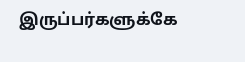இருப்பர்களுக்கே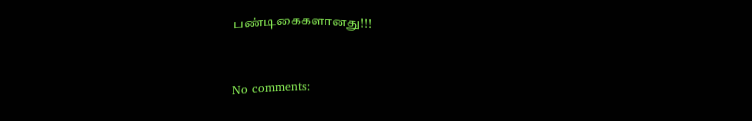பண்டிகைகளானது!!!


No comments: